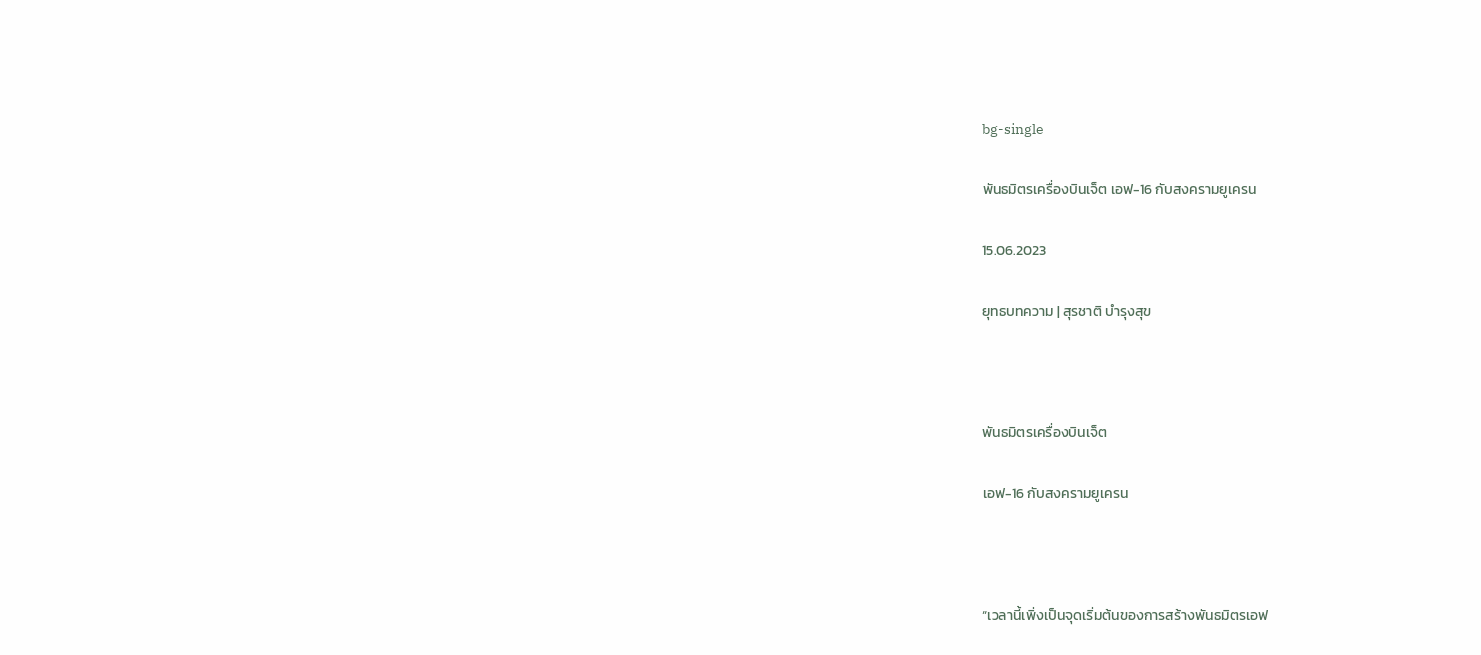bg-single

พันธมิตรเครื่องบินเจ็ต เอฟ-16 กับสงครามยูเครน

15.06.2023

ยุทธบทความ | สุรชาติ บำรุงสุข



พันธมิตรเครื่องบินเจ็ต

เอฟ-16 กับสงครามยูเครน



“เวลานี้เพิ่งเป็นจุดเริ่มต้นของการสร้างพันธมิตรเอฟ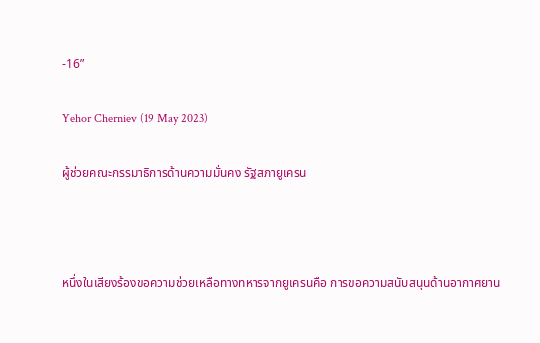-16”

Yehor Cherniev (19 May 2023)

ผู้ช่วยคณะกรรมาธิการด้านความมั่นคง รัฐสภายูเครน



หนึ่งในเสียงร้องขอความช่วยเหลือทางทหารจากยูเครนคือ การขอความสนับสนุนด้านอากาศยาน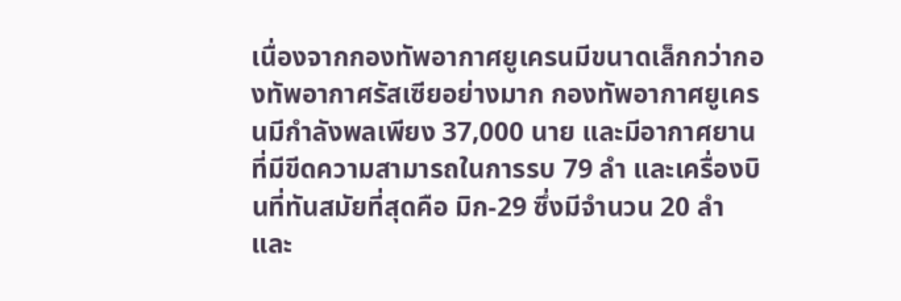เนื่องจากกองทัพอากาศยูเครนมีขนาดเล็กกว่ากองทัพอากาศรัสเซียอย่างมาก กองทัพอากาศยูเครนมีกำลังพลเพียง 37,000 นาย และมีอากาศยานที่มีขีดความสามารถในการรบ 79 ลำ และเครื่องบินที่ทันสมัยที่สุดคือ มิก-29 ซึ่งมีจำนวน 20 ลำ และ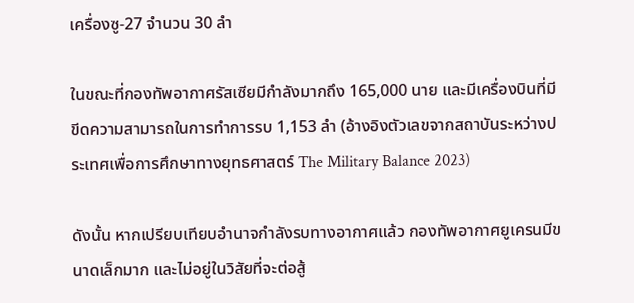เครื่องซู-27 จำนวน 30 ลำ

ในขณะที่กองทัพอากาศรัสเซียมีกำลังมากถึง 165,000 นาย และมีเครื่องบินที่มีขีดความสามารถในการทำการรบ 1,153 ลำ (อ้างอิงตัวเลขจากสถาบันระหว่างประเทศเพื่อการศึกษาทางยุทธศาสตร์ The Military Balance 2023)

ดังนั้น หากเปรียบเทียบอำนาจกำลังรบทางอากาศแล้ว กองทัพอากาศยูเครนมีขนาดเล็กมาก และไม่อยู่ในวิสัยที่จะต่อสู้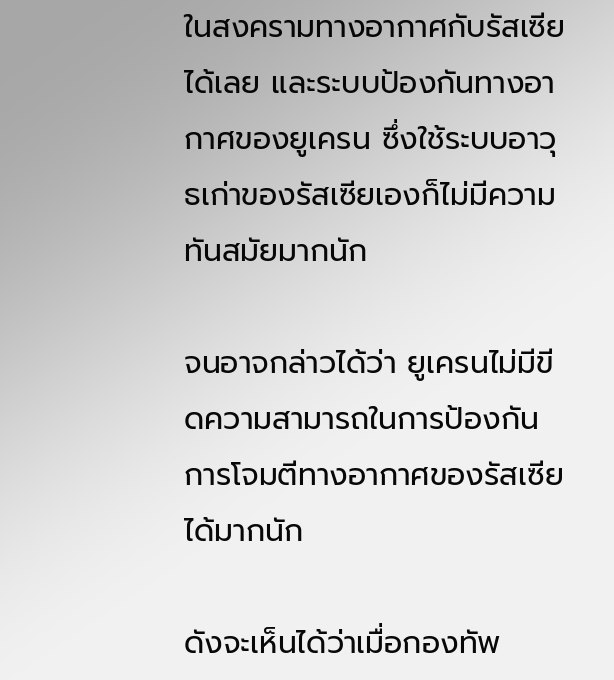ในสงครามทางอากาศกับรัสเซียได้เลย และระบบป้องกันทางอากาศของยูเครน ซึ่งใช้ระบบอาวุธเก่าของรัสเซียเองก็ไม่มีความทันสมัยมากนัก

จนอาจกล่าวได้ว่า ยูเครนไม่มีขีดความสามารถในการป้องกันการโจมตีทางอากาศของรัสเซียได้มากนัก

ดังจะเห็นได้ว่าเมื่อกองทัพ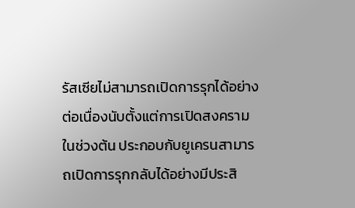รัสเซียไม่สามารถเปิดการรุกได้อย่างต่อเนื่องนับตั้งแต่การเปิดสงครามในช่วงต้น ประกอบกับยูเครนสามารถเปิดการรุกกลับได้อย่างมีประสิ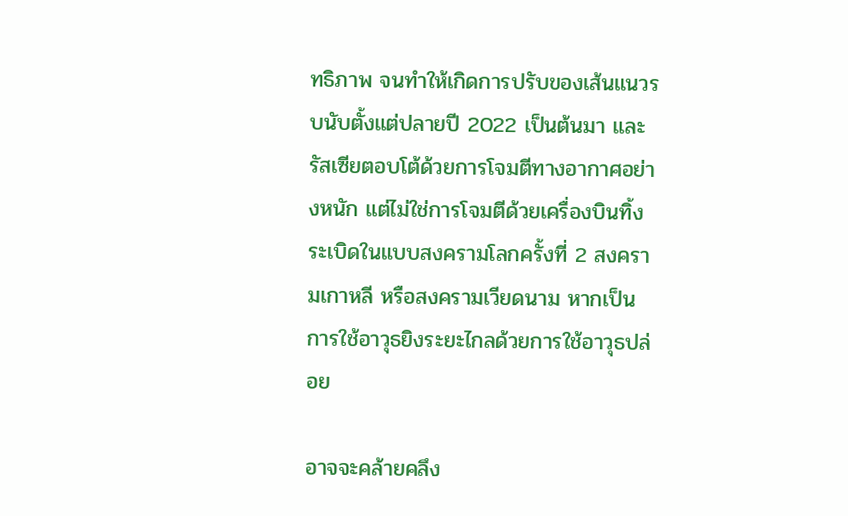ทธิภาพ จนทำให้เกิดการปรับของเส้นแนวรบนับตั้งแต่ปลายปี 2022 เป็นต้นมา และรัสเซียตอบโต้ด้วยการโจมตีทางอากาศอย่างหนัก แต่ไม่ใช่การโจมตีด้วยเครื่องบินทิ้งระเบิดในแบบสงครามโลกครั้งที่ 2 สงครามเกาหลี หรือสงครามเวียดนาม หากเป็นการใช้อาวุธยิงระยะไกลด้วยการใช้อาวุธปล่อย

อาจจะคล้ายคลึง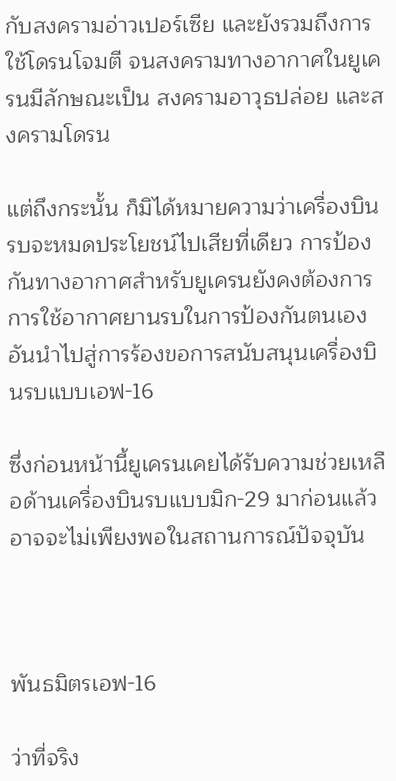กับสงครามอ่าวเปอร์เซีย และยังรวมถึงการใช้โดรนโจมตี จนสงครามทางอากาศในยูเครนมีลักษณะเป็น สงครามอาวุธปล่อย และสงครามโดรน

แต่ถึงกระนั้น ก็มิได้หมายความว่าเครื่องบินรบจะหมดประโยชน์ไปเสียที่เดียว การป้องกันทางอากาศสำหรับยูเครนยังคงต้องการการใช้อากาศยานรบในการป้องกันตนเอง อันนำไปสู่การร้องขอการสนับสนุนเครื่องบินรบแบบเอฟ-16

ซึ่งก่อนหน้านี้ยูเครนเคยได้รับความช่วยเหลือด้านเครื่องบินรบแบบมิก-29 มาก่อนแล้ว อาจจะไม่เพียงพอในสถานการณ์ปัจจุบัน



พันธมิตรเอฟ-16

ว่าที่จริง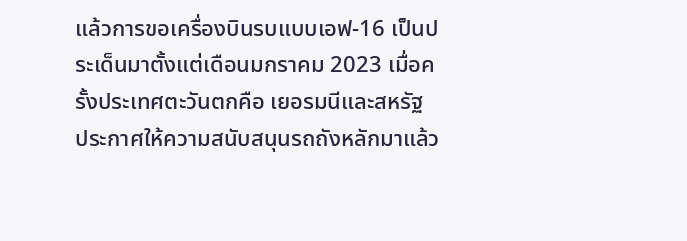แล้วการขอเครื่องบินรบแบบเอฟ-16 เป็นประเด็นมาตั้งแต่เดือนมกราคม 2023 เมื่อครั้งประเทศตะวันตกคือ เยอรมนีและสหรัฐ ประกาศให้ความสนับสนุนรถถังหลักมาแล้ว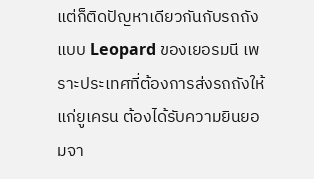แต่ก็ติดปัญหาเดียวกันกับรถถังแบบ Leopard ของเยอรมนี เพราะประเทศที่ต้องการส่งรถถังให้แก่ยูเครน ต้องได้รับความยินยอมจา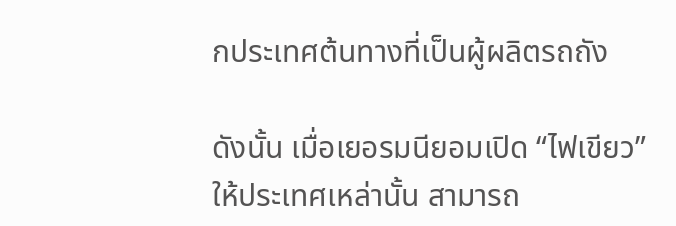กประเทศต้นทางที่เป็นผู้ผลิตรถถัง

ดังนั้น เมื่อเยอรมนียอมเปิด “ไฟเขียว” ให้ประเทศเหล่านั้น สามารถ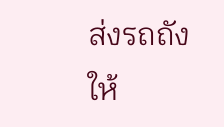ส่งรถถังให้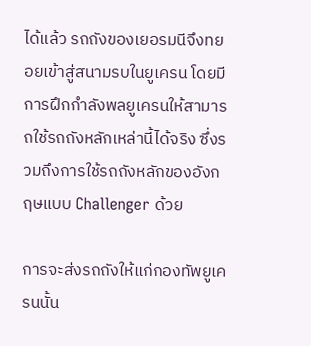ได้แล้ว รถถังของเยอรมนีจึงทยอยเข้าสู่สนามรบในยูเครน โดยมีการฝึกกำลังพลยูเครนให้สามารถใช้รถถังหลักเหล่านี้ได้จริง ซึ่งรวมถึงการใช้รถถังหลักของอังกฤษแบบ Challenger ด้วย

การจะส่งรถถังให้แก่กองทัพยูเครนนั้น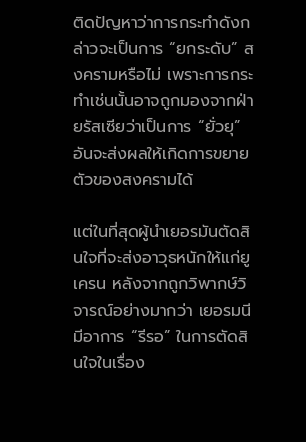ติดปัญหาว่าการกระทำดังกล่าวจะเป็นการ “ยกระดับ” สงครามหรือไม่ เพราะการกระทำเช่นนั้นอาจถูกมองจากฝ่ายรัสเซียว่าเป็นการ “ยั่วยุ” อันจะส่งผลให้เกิดการขยายตัวของสงครามได้

แต่ในที่สุดผู้นำเยอรมันตัดสินใจที่จะส่งอาวุธหนักให้แก่ยูเครน หลังจากถูกวิพากษ์วิจารณ์อย่างมากว่า เยอรมนีมีอาการ “รีรอ” ในการตัดสินใจในเรื่อง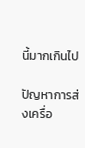นี้มากเกินไป

ปัญหาการส่งเครื่อ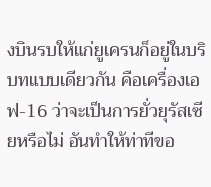งบินรบให้แก่ยูเครนก็อยู่ในบริบทแบบเดียวกัน คือเครื่องเอฟ-16 ว่าจะเป็นการยั่วยุรัสเซียหรือไม่ อันทำให้ท่าทีขอ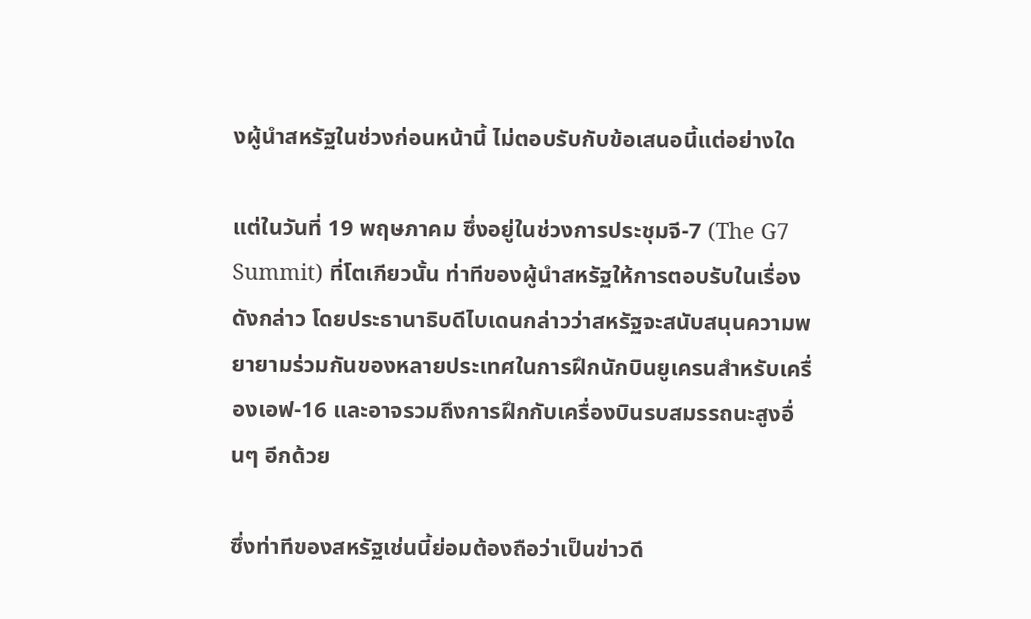งผู้นำสหรัฐในช่วงก่อนหน้านี้ ไม่ตอบรับกับข้อเสนอนี้แต่อย่างใด

แต่ในวันที่ 19 พฤษภาคม ซึ่งอยู่ในช่วงการประชุมจี-7 (The G7 Summit) ที่โตเกียวนั้น ท่าทีของผู้นำสหรัฐให้การตอบรับในเรื่องดังกล่าว โดยประธานาธิบดีไบเดนกล่าวว่าสหรัฐจะสนับสนุนความพยายามร่วมกันของหลายประเทศในการฝึกนักบินยูเครนสำหรับเครื่องเอฟ-16 และอาจรวมถึงการฝึกกับเครื่องบินรบสมรรถนะสูงอื่นๆ อีกด้วย

ซึ่งท่าทีของสหรัฐเช่นนี้ย่อมต้องถือว่าเป็นข่าวดี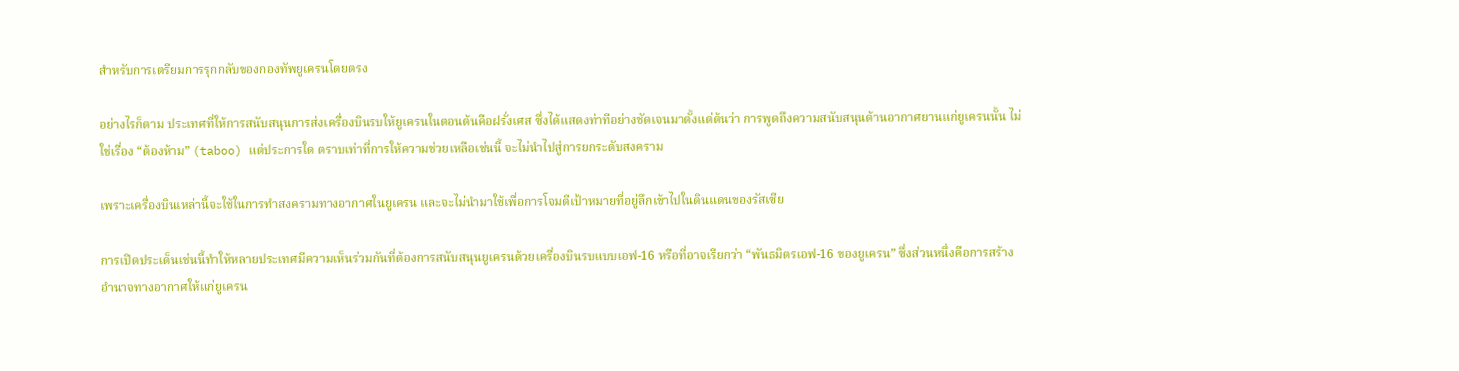สำหรับการเตรียมการรุกกลับของกองทัพยูเครนโดยตรง

อย่างไรก็ตาม ประเทศที่ให้การสนับสนุนการส่งเครื่องบินรบให้ยูเครนในตอนต้นคือฝรั่งเศส ซึ่งได้แสดงท่าทีอย่างชัดเจนมาตั้งแต่ต้นว่า การพูดถึงความสนับสนุนด้านอากาศยานแก่ยูเครนนั้น ไม่ใช่เรื่อง “ต้องห้าม” (taboo) แต่ประการใด ตราบเท่าที่การให้ความช่วยเหลือเช่นนี้ จะไม่นำไปสู่การยกระดับสงคราม

เพราะเครื่องบินเหล่านี้จะใช้ในการทำสงครามทางอากาศในยูเครน และจะไม่นำมาใช้เพื่อการโจมตีเป้าหมายที่อยู่ลึกเข้าไปในดินแดนของรัสเซีย

การเปิดประเด็นเช่นนี้ทำให้หลายประเทศมีความเห็นร่วมกันที่ต้องการสนับสนุนยูเครนด้วยเครื่องบินรบแบบเอฟ-16 หรือที่อาจเรียกว่า “พันธมิตรเอฟ-16 ของยูเครน” ซึ่งส่วนหนึ่งคือการสร้างอำนาจทางอากาศให้แก่ยูเครน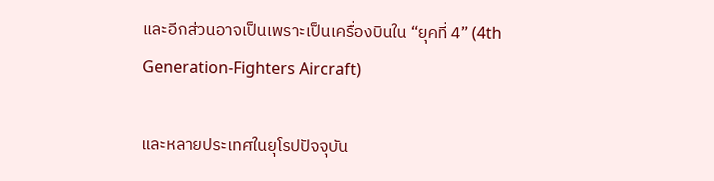และอีกส่วนอาจเป็นเพราะเป็นเครื่องบินใน “ยุคที่ 4” (4th Generation-Fighters Aircraft)

และหลายประเทศในยุโรปปัจจุบัน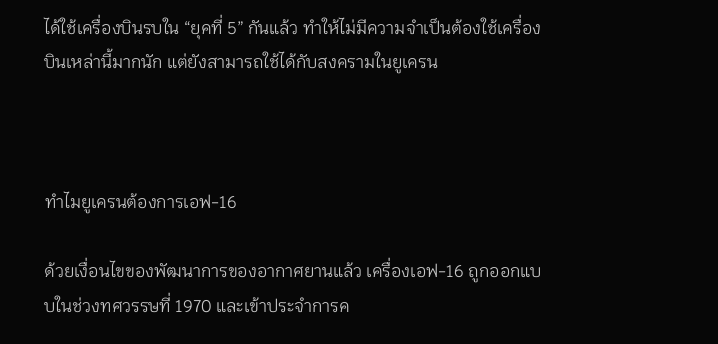ได้ใช้เครื่องบินรบใน “ยุคที่ 5” กันแล้ว ทำให้ไม่มีความจำเป็นต้องใช้เครื่องบินเหล่านี้มากนัก แต่ยังสามารถใช้ได้กับสงครามในยูเครน



ทำไมยูเครนต้องการเอฟ-16

ด้วยเงื่อนไขของพัฒนาการของอากาศยานแล้ว เครื่องเอฟ-16 ถูกออกแบบในช่วงทศวรรษที่ 1970 และเข้าประจำการค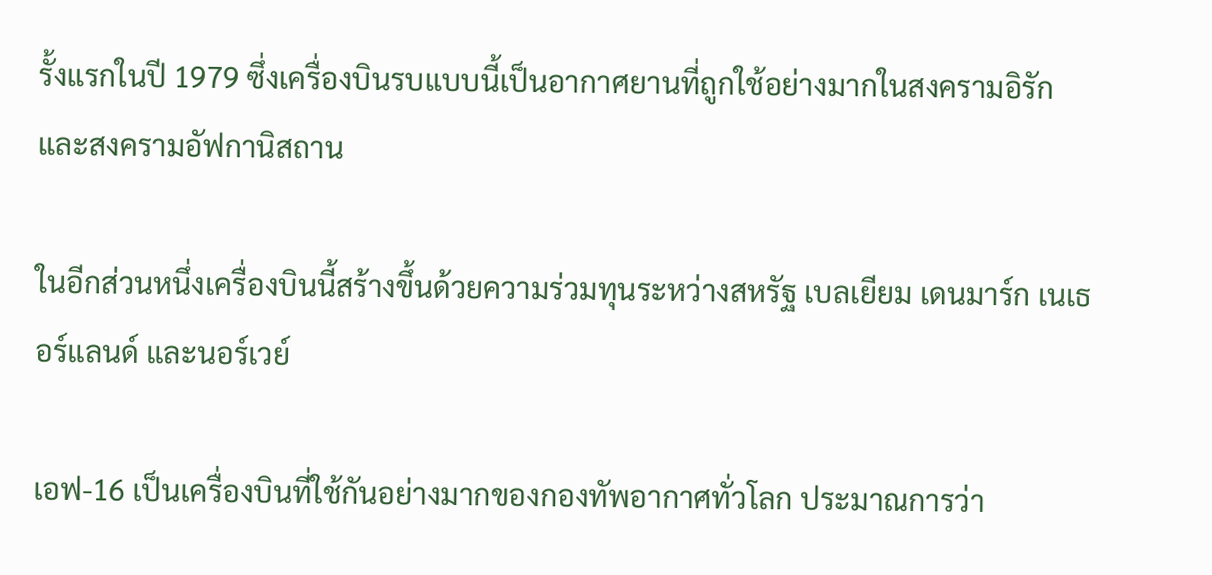รั้งแรกในปี 1979 ซึ่งเครื่องบินรบแบบนี้เป็นอากาศยานที่ถูกใช้อย่างมากในสงครามอิรัก และสงครามอัฟกานิสถาน

ในอีกส่วนหนึ่งเครื่องบินนี้สร้างขึ้นด้วยความร่วมทุนระหว่างสหรัฐ เบลเยียม เดนมาร์ก เนเธอร์แลนด์ และนอร์เวย์

เอฟ-16 เป็นเครื่องบินที่ใช้กันอย่างมากของกองทัพอากาศทั่วโลก ประมาณการว่า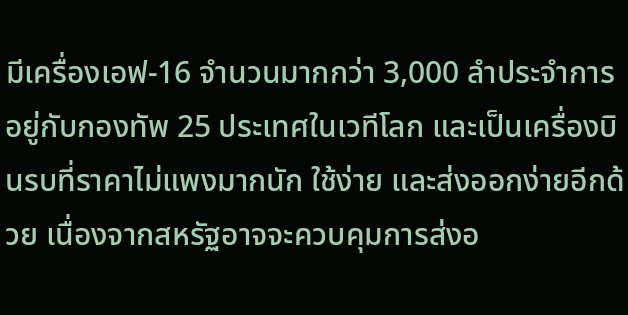มีเครื่องเอฟ-16 จำนวนมากกว่า 3,000 ลำประจำการอยู่กับกองทัพ 25 ประเทศในเวทีโลก และเป็นเครื่องบินรบที่ราคาไม่แพงมากนัก ใช้ง่าย และส่งออกง่ายอีกด้วย เนื่องจากสหรัฐอาจจะควบคุมการส่งอ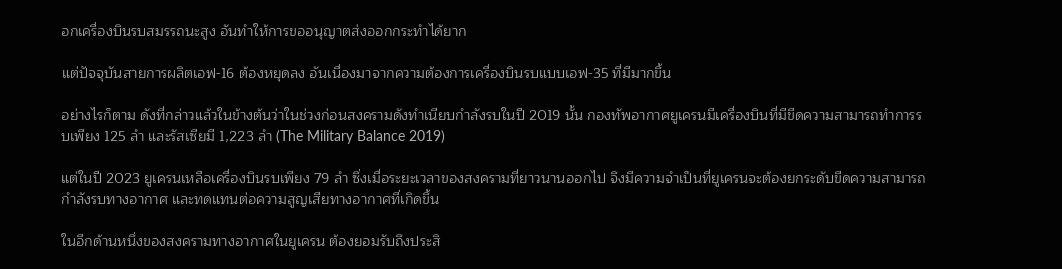อกเครื่องบินรบสมรรถนะสูง อันทำให้การขออนุญาตส่งออกกระทำได้ยาก

แต่ปัจจุบันสายการผลิตเอฟ-16 ต้องหยุดลง อันเนื่องมาจากความต้องการเครื่องบินรบแบบเอฟ-35 ที่มีมากขึ้น

อย่างไรก็ตาม ดังที่กล่าวแล้วในข้างต้นว่าในช่วงก่อนสงครามดังทำเนียบกำลังรบในปี 2019 นั้น กองทัพอากาศยูเครนมีเครื่องบินที่มีขีดความสามารถทำการรบเพียง 125 ลำ และรัสเซียมี 1,223 ลำ (The Military Balance 2019)

แต่ในปี 2023 ยูเครนเหลือเครื่องบินรบเพียง 79 ลำ ซึ่งเมื่อระยะเวลาของสงครามที่ยาวนานออกไป จึงมีความจำเป็นที่ยูเครนจะต้องยกระดับขีดความสามารถกำลังรบทางอากาศ และทดแทนต่อความสูญเสียทางอากาศที่เกิดขึ้น

ในอีกด้านหนึ่งของสงครามทางอากาศในยูเครน ต้องยอมรับถึงประสิ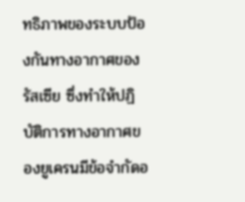ทธิภาพของระบบป้องกันทางอากาศของรัสเซีย ซึ่งทำให้ปฏิบัติการทางอากาศของยูเครนมีข้อจำกัดอ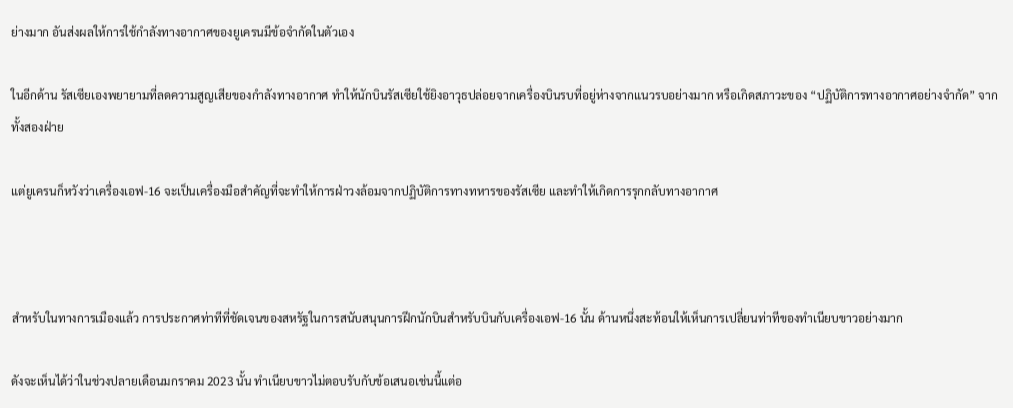ย่างมาก อันส่งผลให้การใช้กำลังทางอากาศของยูเครนมีข้อจำกัดในตัวเอง

ในอีกด้าน รัสเซียเองพยายามที่ลดความสูญเสียของกำลังทางอากาศ ทำให้นักบินรัสเซียใช้ยิงอาวุธปล่อยจากเครื่องบินรบที่อยู่ห่างจากแนวรบอย่างมาก หรือเกิดสภาวะของ “ปฏิบัติการทางอากาศอย่างจำกัด” จากทั้งสองฝ่าย

แต่ยูเครนก็หวังว่าเครื่องเอฟ-16 จะเป็นเครื่องมือสำคัญที่จะทำให้การฝ่าวงล้อมจากปฏิบัติการทางทหารของรัสเซีย และทำให้เกิดการรุกกลับทางอากาศ



สําหรับในทางการเมืองแล้ว การประกาศท่าทีที่ชัดเจนของสหรัฐในการสนับสนุนการฝึกนักบินสำหรับบินกับเครื่องเอฟ-16 นั้น ด้านหนึ่งสะท้อนให้เห็นการเปลี่ยนท่าทีของทำเนียบขาวอย่างมาก

ดังจะเห็นได้ว่าในช่วงปลายเดือนมกราคม 2023 นั้น ทำเนียบขาวไม่ตอบรับกับข้อเสนอเช่นนี้แต่อ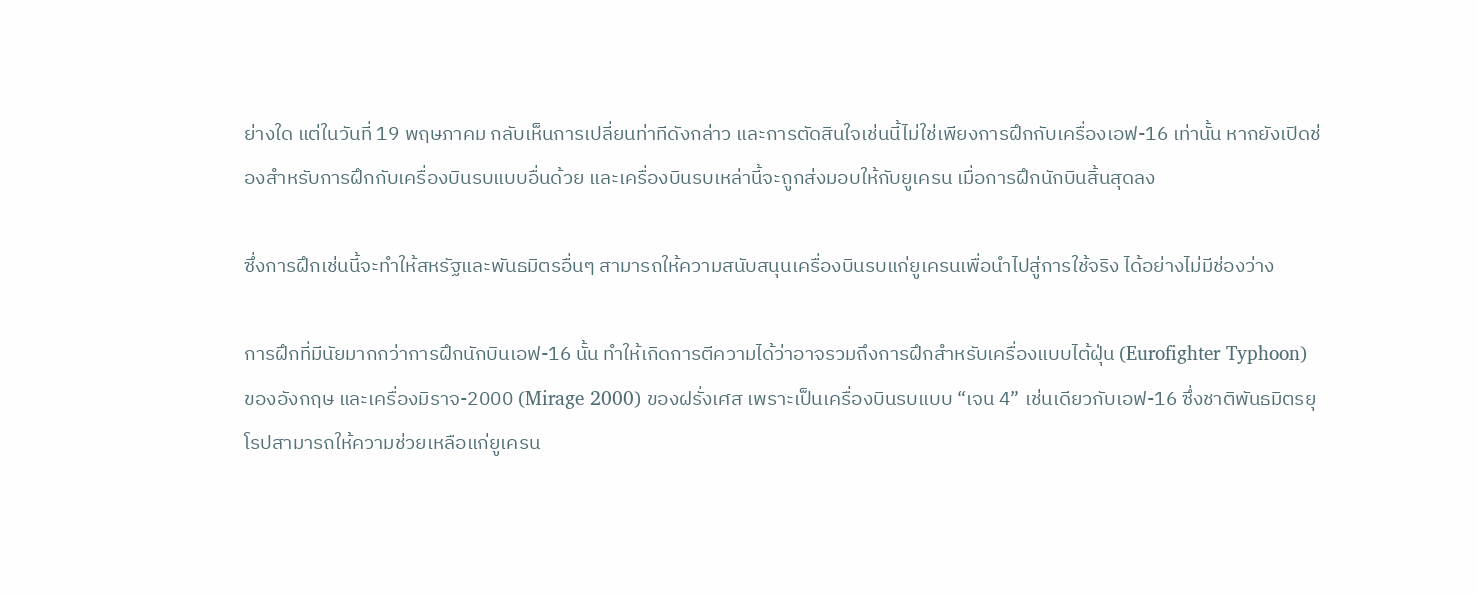ย่างใด แต่ในวันที่ 19 พฤษภาคม กลับเห็นการเปลี่ยนท่าทีดังกล่าว และการตัดสินใจเช่นนี้ไม่ใช่เพียงการฝึกกับเครื่องเอฟ-16 เท่านั้น หากยังเปิดช่องสำหรับการฝึกกับเครื่องบินรบแบบอื่นด้วย และเครื่องบินรบเหล่านี้จะถูกส่งมอบให้กับยูเครน เมื่อการฝึกนักบินสิ้นสุดลง

ซึ่งการฝึกเช่นนี้จะทำให้สหรัฐและพันธมิตรอื่นๆ สามารถให้ความสนับสนุนเครื่องบินรบแก่ยูเครนเพื่อนำไปสู่การใช้จริง ได้อย่างไม่มีช่องว่าง

การฝึกที่มีนัยมากกว่าการฝึกนักบินเอฟ-16 นั้น ทำให้เกิดการตีความได้ว่าอาจรวมถึงการฝึกสำหรับเครื่องแบบไต้ฝุ่น (Eurofighter Typhoon) ของอังกฤษ และเครื่องมิราจ-2000 (Mirage 2000) ของฝรั่งเศส เพราะเป็นเครื่องบินรบแบบ “เจน 4” เช่นเดียวกับเอฟ-16 ซึ่งชาติพันธมิตรยุโรปสามารถให้ความช่วยเหลือแก่ยูเครน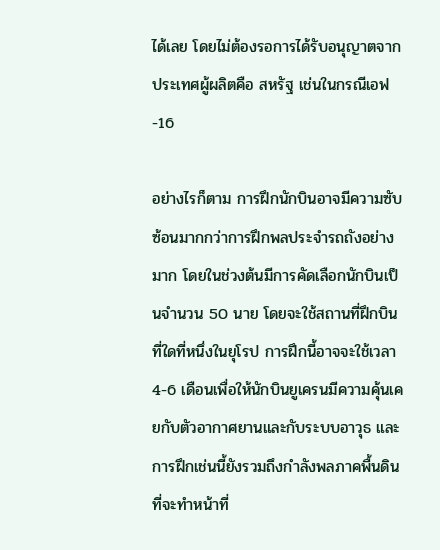ได้เลย โดยไม่ต้องรอการได้รับอนุญาตจากประเทศผู้ผลิตคือ สหรัฐ เช่นในกรณีเอฟ-16

อย่างไรก็ตาม การฝึกนักบินอาจมีความซับซ้อนมากกว่าการฝึกพลประจำรถถังอย่างมาก โดยในช่วงต้นมีการคัดเลือกนักบินเป็นจำนวน 50 นาย โดยจะใช้สถานที่ฝึกบินที่ใดที่หนึ่งในยุโรป การฝึกนี้อาจจะใช้เวลา 4-6 เดือนเพื่อให้นักบินยูเครนมีความคุ้นเคยกับตัวอากาศยานและกับระบบอาวุธ และการฝึกเช่นนี้ยังรวมถึงกำลังพลภาคพื้นดินที่จะทำหน้าที่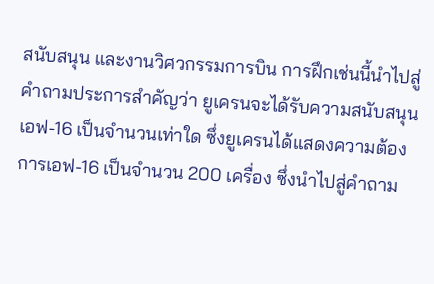สนับสนุน และงานวิศวกรรมการบิน การฝึกเช่นนี้นำไปสู่คำถามประการสำคัญว่า ยูเครนจะได้รับความสนับสนุนเอฟ-16 เป็นจำนวนเท่าใด ซึ่งยูเครนได้แสดงความต้องการเอฟ-16 เป็นจำนวน 200 เครื่อง ซึ่งนำไปสู่คำถาม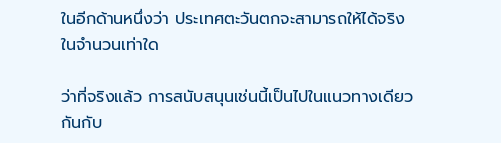ในอีกด้านหนึ่งว่า ประเทศตะวันตกจะสามารถให้ได้จริงในจำนวนเท่าใด

ว่าที่จริงแล้ว การสนับสนุนเช่นนี้เป็นไปในแนวทางเดียวกันกับ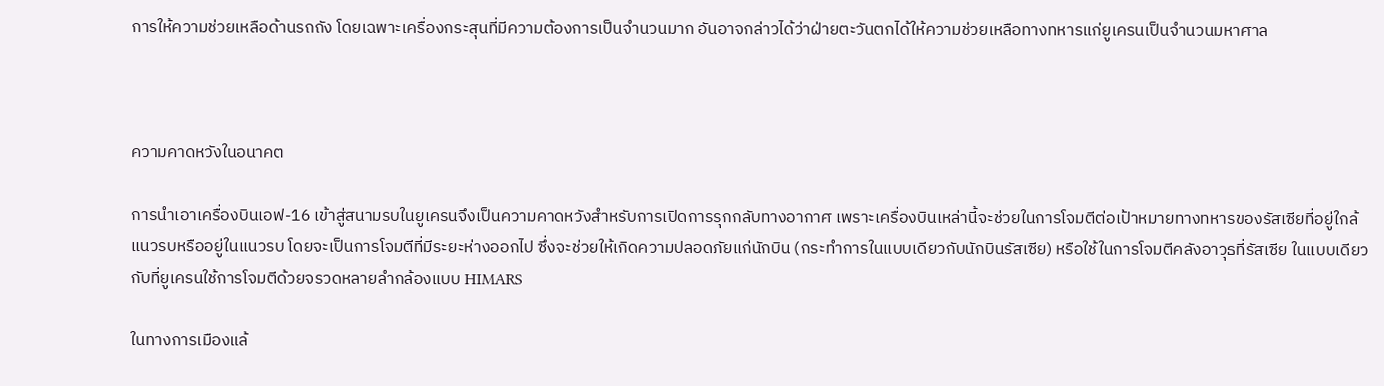การให้ความช่วยเหลือด้านรถถัง โดยเฉพาะเครื่องกระสุนที่มีความต้องการเป็นจำนวนมาก อันอาจกล่าวได้ว่าฝ่ายตะวันตกได้ให้ความช่วยเหลือทางทหารแก่ยูเครนเป็นจำนวนมหาศาล



ความคาดหวังในอนาคต

การนำเอาเครื่องบินเอฟ-16 เข้าสู่สนามรบในยูเครนจึงเป็นความคาดหวังสำหรับการเปิดการรุกกลับทางอากาศ เพราะเครื่องบินเหล่านี้จะช่วยในการโจมตีต่อเป้าหมายทางทหารของรัสเซียที่อยู่ใกล้แนวรบหรืออยู่ในแนวรบ โดยจะเป็นการโจมตีที่มีระยะห่างออกไป ซึ่งจะช่วยให้เกิดความปลอดภัยแก่นักบิน (กระทำการในแบบเดียวกับนักบินรัสเซีย) หรือใช้ในการโจมตีคลังอาวุธที่รัสเซีย ในแบบเดียวกับที่ยูเครนใช้การโจมตีด้วยจรวดหลายลำกล้องแบบ HIMARS

ในทางการเมืองแล้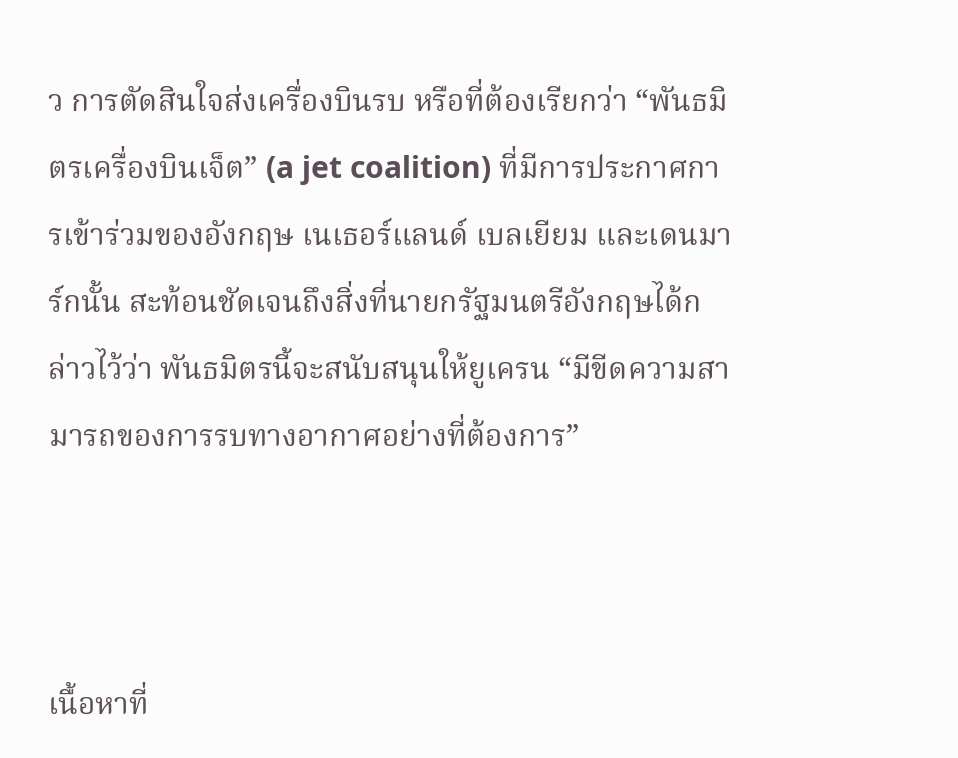ว การตัดสินใจส่งเครื่องบินรบ หรือที่ต้องเรียกว่า “พันธมิตรเครื่องบินเจ็ต” (a jet coalition) ที่มีการประกาศการเข้าร่วมของอังกฤษ เนเธอร์แลนด์ เบลเยียม และเดนมาร์กนั้น สะท้อนชัดเจนถึงสิ่งที่นายกรัฐมนตรีอังกฤษได้กล่าวไว้ว่า พันธมิตรนี้จะสนับสนุนให้ยูเครน “มีขีดความสามารถของการรบทางอากาศอย่างที่ต้องการ”



เนื้อหาที่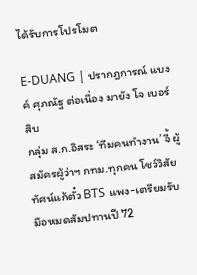ได้รับการโปรโมต

E-DUANG | ปรากฎการณ์ แบงค์ ศุภณัฐ ต่อเนื่อง มายัง โจ เบอร์สิบ
กลุ่ม ส.ก.อิสระ ‘ทีมคนทำงาน’ จี้ ผู้สมัครผู้ว่าฯ กทม.ทุกคน โชว์วิสัยทัศน์แก้ตั๋ว BTS แพง-เตรียมรับมือหมดสัมปทานปี 72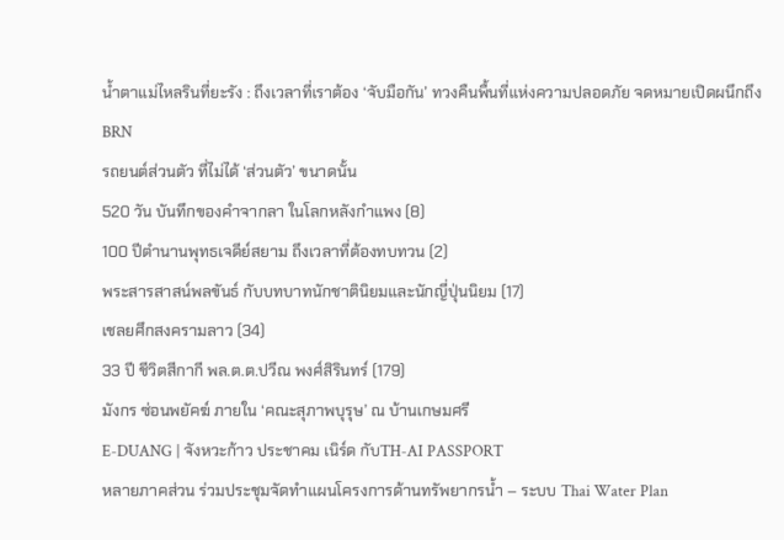น้ำตาแม่ไหลรินที่ยะรัง : ถึงเวลาที่เราต้อง ‘จับมือกัน’ ทวงคืนพื้นที่แห่งความปลอดภัย จดหมายเปิดผนึกถึง BRN
รถยนต์ส่วนตัว ที่ไม่ได้ ‘ส่วนตัว’ ขนาดนั้น
520 วัน บันทึกของคำจากลา ในโลกหลังกำแพง (8)
100 ปีตำนานพุทธเจดีย์สยาม ถึงเวลาที่ต้องทบทวน (2)
พระสารสาสน์พลขันธ์ กับบทบาทนักชาตินิยมและนักญี่ปุ่นนิยม (17)
เชลยศึกสงครามลาว (34)
33 ปี ชีวิตสีกากี พล.ต.ต.ปวีณ พงศ์สิรินทร์ (179)
มังกร ซ่อนพยัคฆ์ ภายใน ‘คณะสุภาพบุรุษ’ ณ บ้านเกษมศรี
E-DUANG | จังหวะก้าว ประชาคม เนิร์ด กับTH-AI PASSPORT
หลายภาคส่วน ร่วมประชุมจัดทำแผนโครงการด้านทรัพยากรน้ำ – ระบบ Thai Water Plan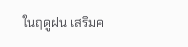ในฤดูฝน เสริมค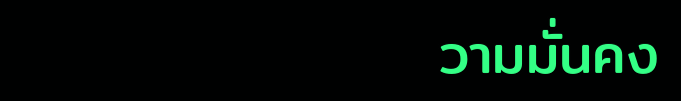วามมั่นคง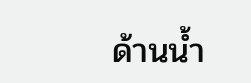ด้านน้ำ